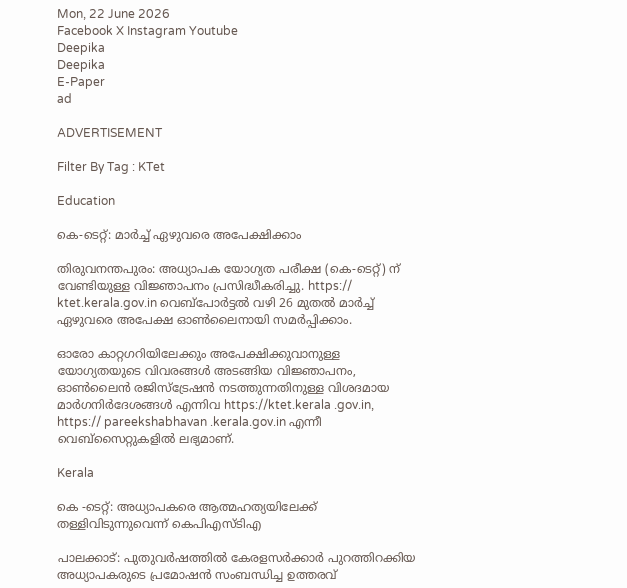Mon, 22 June 2026
Facebook X Instagram Youtube
Deepika
Deepika
E-Paper
ad

ADVERTISEMENT

Filter By Tag : KTet

Education

കെ-ടെറ്റ്: മാർച്ച് ഏഴുവരെ അപേക്ഷിക്കാം

തിരുവനന്തപുരം: അധ്യാപക യോഗ്യത പരീക്ഷ (കെ-ടെറ്റ്) ന് വേണ്ടിയുള്ള വിജ്ഞാപനം പ്രസിദ്ധീകരിച്ചു. https:// ktet.kerala.gov.in വെബ്‌പോർട്ടൽ വഴി 26 മുതൽ മാർച്ച് ഏഴുവരെ അപേക്ഷ ഓൺലൈനായി സമർപ്പിക്കാം.

ഓരോ കാറ്റഗറിയിലേക്കും അപേക്ഷിക്കുവാനുള്ള യോഗ്യതയുടെ വിവരങ്ങൾ അടങ്ങിയ വിജ്ഞാപനം, ഓൺലൈൻ രജിസ്‌ട്രേഷൻ നടത്തുന്നതിനുള്ള വിശദമായ മാർഗനിർദേശങ്ങൾ എന്നിവ https://ktet.kerala .gov.in, https:// pareekshabhavan .kerala.gov.in എന്നീ വെബ്‌സൈറ്റുകളിൽ ലഭ്യമാണ്.

Kerala

കെ -ടെറ്റ്: അധ്യാപകരെ ആത്മഹത്യയിലേക്ക് തള്ളിവിടുന്നുവെന്ന് കെപിഎസ്ടിഎ

പാലക്കാട്: പുതുവർഷത്തിൽ കേരളസർക്കാർ പുറത്തിറക്കിയ അധ്യാപകരുടെ പ്രമോഷൻ സംബന്ധിച്ച ഉത്തരവ്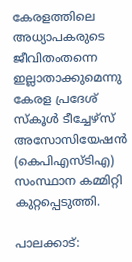കേരളത്തിലെ അധ്യാപകരുടെ ജീവിതംതന്നെ ഇല്ലാതാക്കുമെന്നു കേരള പ്രദേശ് സ്കൂൾ ടീച്ചേഴ്സ് അസോസിയേഷൻ (കെപിഎസ്ടിഎ) സംസ്ഥാന കമ്മിറ്റി കുറ്റപ്പെടുത്തി.

പാലക്കാട്: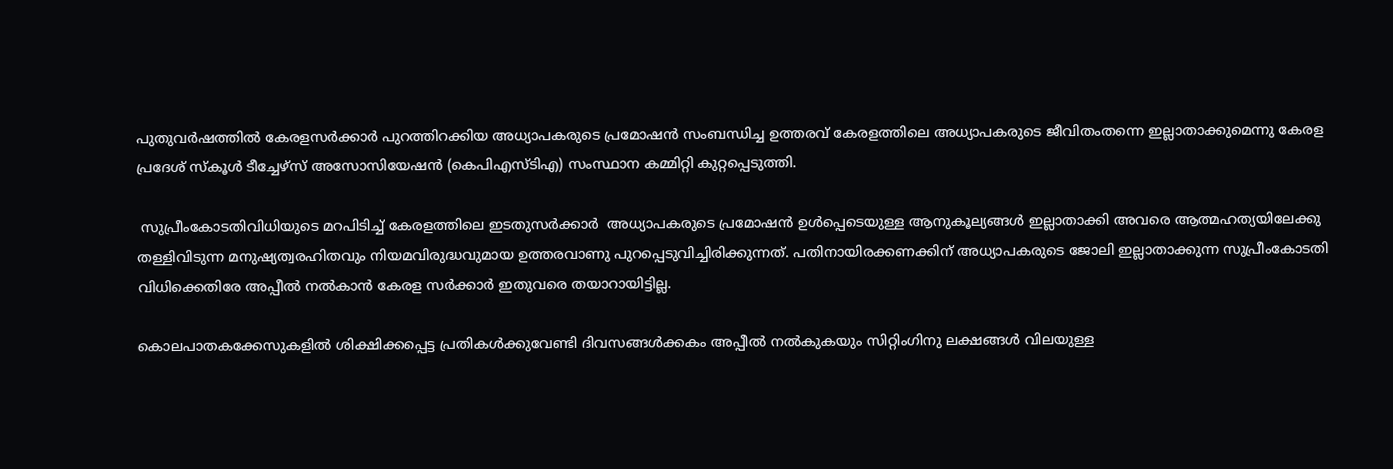പുതുവർഷത്തിൽ കേരളസർക്കാർ പുറത്തിറക്കിയ അധ്യാപകരുടെ പ്രമോഷൻ സംബന്ധിച്ച ഉത്തരവ് കേരളത്തിലെ അധ്യാപകരുടെ ജീവിതംതന്നെ ഇല്ലാതാക്കുമെന്നു കേരള പ്രദേശ് സ്കൂൾ ടീച്ചേഴ്സ് അസോസിയേഷൻ (കെപിഎസ്ടിഎ) സംസ്ഥാന കമ്മിറ്റി കുറ്റപ്പെടുത്തി.

 സുപ്രീംകോടതിവിധിയുടെ മറപിടിച്ച് കേരളത്തിലെ ഇടതുസർക്കാർ  അധ്യാപകരുടെ പ്രമോഷൻ ഉൾപ്പെടെയുള്ള ആനുകൂല്യങ്ങൾ ഇല്ലാതാക്കി അവരെ ആത്മഹത്യയിലേക്കു തള്ളിവിടുന്ന മനുഷ്യത്വരഹിതവും നിയമവിരുദ്ധവുമായ ഉത്തരവാണു പുറപ്പെടുവിച്ചിരിക്കുന്നത്. പതിനായിരക്കണക്കിന് അധ്യാപകരുടെ ജോലി ഇല്ലാതാക്കുന്ന സുപ്രീംകോടതി വിധിക്കെതിരേ അപ്പീൽ നൽകാൻ കേരള സർക്കാർ ഇതുവരെ തയാറായിട്ടില്ല.

കൊലപാതകക്കേസുകളിൽ ശിക്ഷിക്കപ്പെട്ട പ്രതികൾക്കുവേണ്ടി ദിവസങ്ങൾക്കകം അപ്പീൽ നൽകുകയും സിറ്റിംഗിനു ലക്ഷങ്ങൾ വിലയുള്ള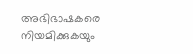അഭിഭാഷകരെ നിയമിക്കുകയും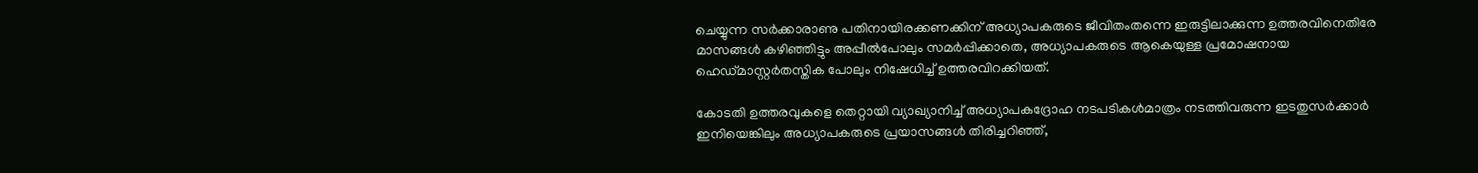ചെയ്യുന്ന സർക്കാരാണു പതിനായിരക്കണക്കിന് അധ്യാപകരുടെ ജീവിതംതന്നെ ഇരുട്ടിലാക്കുന്ന ഉത്തരവിനെതിരേ മാസങ്ങൾ കഴിഞ്ഞിട്ടും അപ്പീൽപോലും സമർപ്പിക്കാതെ, അധ്യാപകരുടെ ആകെയുള്ള പ്രമോഷനായ ഹെഡ്മാസ്റ്റർതസ്തിക പോലും നിഷേധിച്ച് ഉത്തരവിറക്കിയത്.

കോടതി ഉത്തരവുകളെ തെറ്റായി വ്യാഖ്യാനിച്ച് അധ്യാപകദ്രോഹ നടപടികൾമാത്രം നടത്തിവരുന്ന ഇടതുസർക്കാർ ഇനിയെങ്കിലും അധ്യാപകരുടെ പ്രയാസങ്ങൾ തിരിച്ചറിഞ്ഞ്,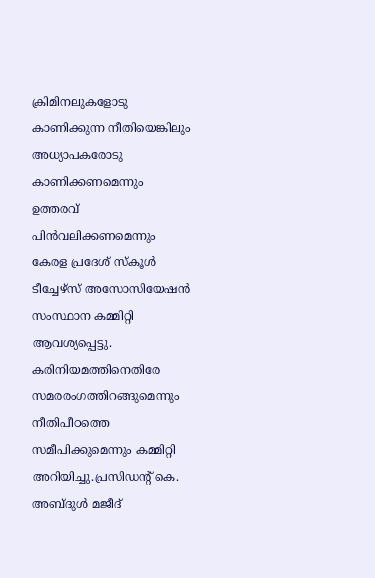ക്രിമിനലുകളോടു കാണിക്കുന്ന നീതിയെങ്കിലും അധ്യാപകരോടു കാണിക്കണമെന്നും ഉത്തരവ് പിൻവലിക്കണമെന്നും കേരള പ്രദേശ് സ്കൂൾ ടീച്ചേഴ്സ് അസോസിയേഷൻ സംസ്ഥാന കമ്മിറ്റി ആവശ്യപ്പെട്ടു.  കരിനിയമത്തിനെതിരേ സമരരംഗത്തിറങ്ങുമെന്നും നീതിപീഠത്തെ സമീപിക്കുമെന്നും കമ്മിറ്റി അറിയിച്ചു.പ്രസിഡന്‍റ് കെ. അബ്ദുൾ മജീദ്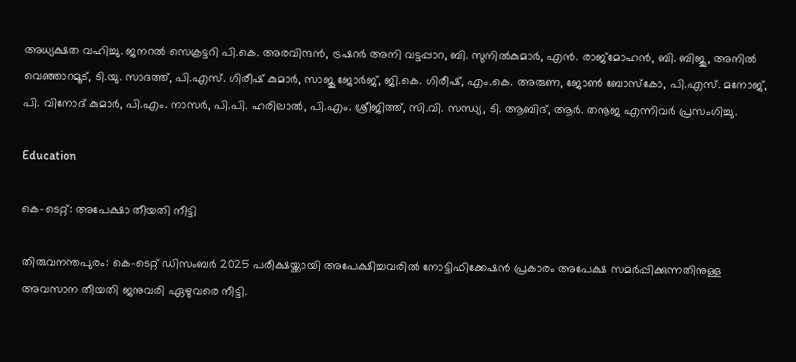അധ്യക്ഷത വഹിച്ചു. ജനറൽ സെക്രട്ടറി പി.കെ. അരവിന്ദൻ, ട്രഷറർ അനി വട്ടപ്പാറ, ബി. സുനിൽകുമാർ, എൻ. രാജ്മോഹൻ, ബി. ബിജു, അനിൽ വെഞ്ഞാറമൂട്, ടി.യു. സാദത്ത്, പി.എസ്. ഗിരീഷ് കുമാർ, സാജു ജോർജ്, ജി.കെ. ഗിരീഷ്, എം.കെ. അരുണ, ജോൺ ബോസ്കോ, പി.എസ്. മനോജ്, പി. വിനോദ് കുമാർ, പി.എം. നാസർ, പി.പി. ഹരിലാൽ, പി.എം. ശ്രീജിത്ത്, സി.വി. സന്ധ്യ, ടി. ആബിദ്, ആർ. തനൂജ എന്നിവർ പ്രസംഗിച്ചു.

Education

കെ-ടെറ്റ്: അപേക്ഷാ തീയതി നീട്ടി

തിരുവനന്തപുരം: കെ-ടെറ്റ് ഡിസംബർ 2025 പരീക്ഷയ്ക്കായി അപേക്ഷിച്ചവരിൽ നോട്ടിഫിക്കേഷൻ പ്രകാരം അപേക്ഷ സമർപ്പിക്കുന്നതിനുള്ള അവസാന തീയതി ജനുവരി ഏഴുവരെ നീട്ടി.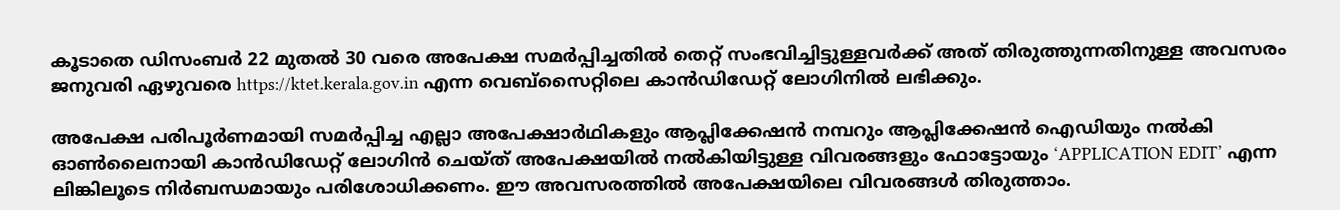കൂടാതെ ഡിസംബർ 22 മുതൽ 30 വരെ അപേക്ഷ സമർപ്പിച്ചതിൽ തെറ്റ് സംഭവിച്ചിട്ടുള്ളവർക്ക് അത് തിരുത്തുന്നതിനുള്ള അവസരം ജനുവരി ഏഴുവരെ https://ktet.kerala.gov.in എന്ന വെബ്സൈറ്റിലെ കാൻഡിഡേറ്റ് ലോഗിനിൽ ലഭിക്കും.

അപേക്ഷ പരിപൂർണമായി സമർപ്പിച്ച എല്ലാ അപേക്ഷാർഥികളും ആപ്ലിക്കേഷൻ നമ്പറും ആപ്ലിക്കേഷൻ ഐഡിയും നൽകി ഓൺലൈനായി കാൻഡിഡേറ്റ് ലോഗിൻ ചെയ്ത് അപേക്ഷയിൽ നൽകിയിട്ടുള്ള വിവരങ്ങളും ഫോട്ടോയും ‘APPLICATION EDIT’ എന്ന ലിങ്കിലൂടെ നിർബന്ധമായും പരിശോധിക്കണം. ഈ അവസരത്തിൽ അപേക്ഷയിലെ വിവരങ്ങൾ തിരുത്താം.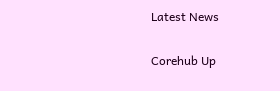Latest News

Corehub Up